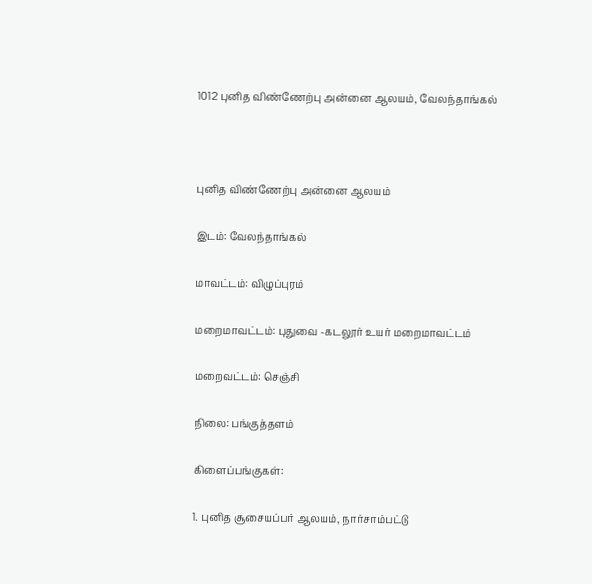1012 புனித விண்ணேற்பு அன்னை ஆலயம், வேலந்தாங்கல்



புனித விண்ணேற்பு அன்னை ஆலயம்

இடம்: வேலந்தாங்கல்

மாவட்டம்: விழுப்புரம்

மறைமாவட்டம்: புதுவை -கடலூர் உயர் மறைமாவட்டம்

மறைவட்டம்: செஞ்சி

நிலை: பங்குத்தளம்

கிளைப்பங்குகள்:

1. புனித சூசையப்பர் ஆலயம், நார்சாம்பட்டு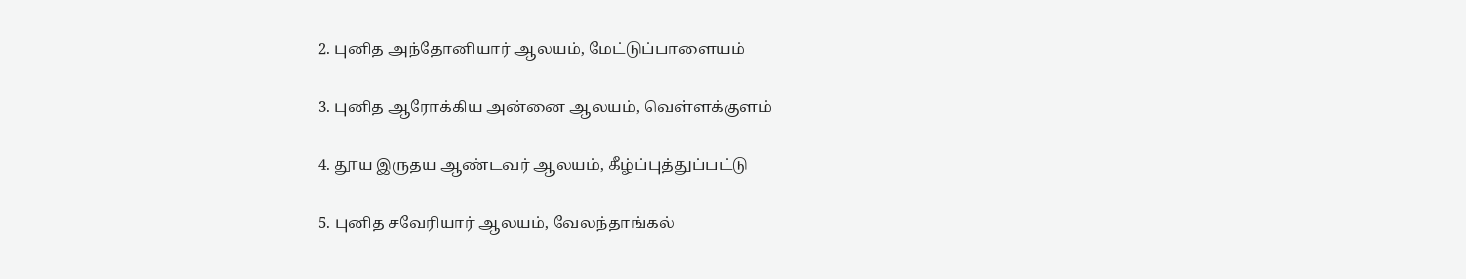2. புனித அந்தோனியார் ஆலயம், மேட்டுப்பாளையம்

3. புனித ஆரோக்கிய அன்னை ஆலயம், வெள்ளக்குளம்

4. தூய இருதய ஆண்டவர் ஆலயம், கீழ்ப்புத்துப்பட்டு

5. புனித சவேரியார் ஆலயம், வேலந்தாங்கல்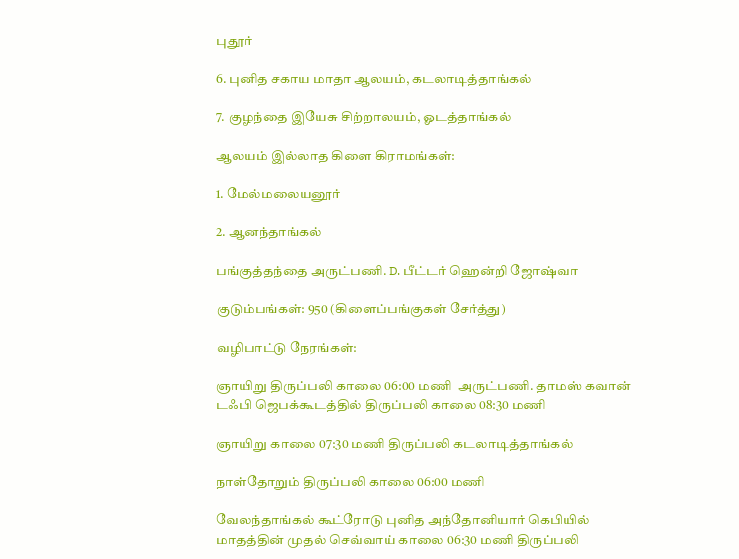புதூர்

6. புனித சகாய மாதா ஆலயம், கடலாடித்தாங்கல்

7. குழந்தை இயேசு சிற்றாலயம், ஓடத்தாங்கல்

ஆலயம் இல்லாத கிளை கிராமங்கள்:

1. மேல்மலையனூர்

2. ஆனந்தாங்கல்

பங்குத்தந்தை அருட்பணி. D. பீட்டர் ஹென்றி ஜோஷ்வா

குடும்பங்கள்: 950 (கிளைப்பங்குகள் சேர்த்து)

வழிபாட்டு நேரங்கள்:

ஞாயிறு திருப்பலி காலை 06:00 மணி  அருட்பணி. தாமஸ் கவான் டஃபி ஜெபக்கூடத்தில் திருப்பலி காலை 08:30 மணி

ஞாயிறு காலை 07:30 மணி திருப்பலி கடலாடித்தாங்கல்

நாள்தோறும் திருப்பலி காலை 06:00 மணி

வேலந்தாங்கல் கூட்ரோடு புனித அந்தோனியார் கெபியில் மாதத்தின் முதல் செவ்வாய் காலை 06:30 மணி திருப்பலி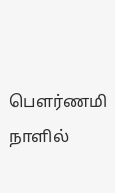பௌர்ணமி நாளில்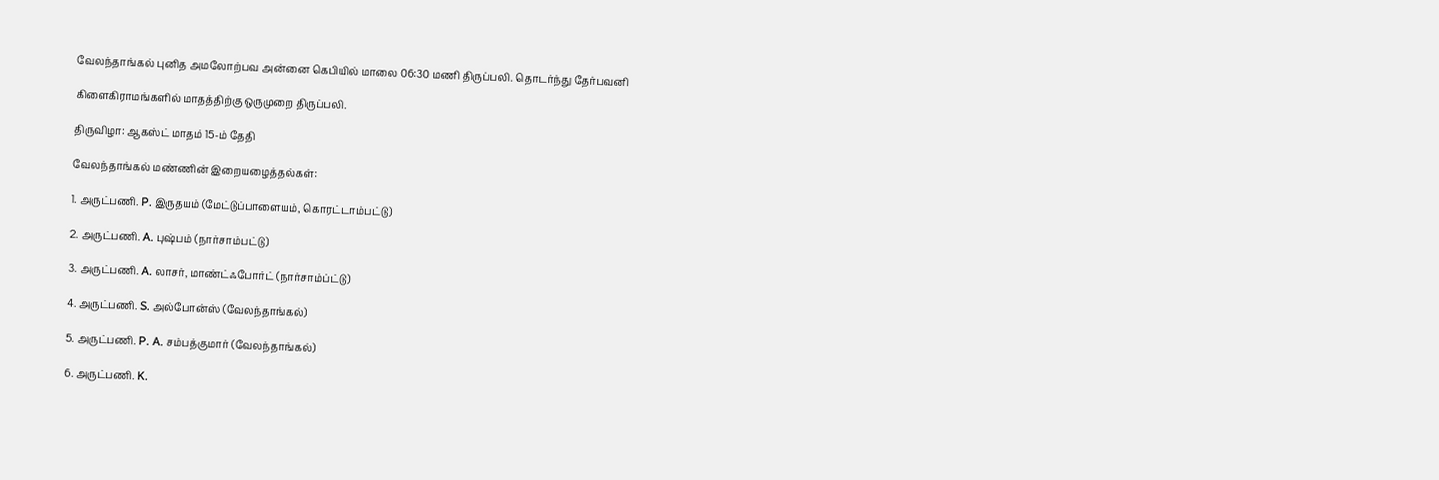வேலந்தாங்கல் புனித அமலோற்பவ அன்னை கெபியில் மாலை 06:30 மணி திருப்பலி. தொடர்ந்து தேர்பவனி

கிளைகிராமங்களில் மாதத்திற்கு ஒருமுறை திருப்பலி.

திருவிழா: ஆகஸ்ட் மாதம் 15-ம் தேதி

வேலந்தாங்கல் மண்ணின் இறையழைத்தல்கள்:

1. அருட்பணி. P. இருதயம் (மேட்டுப்பாளையம், கொரட்டாம்பட்டு)

2. அருட்பணி. A. புஷ்பம் (நார்சாம்பட்டு)

3. அருட்பணி. A. லாசர், மாண்ட்ஃபோர்ட் (நார்சாம்ப்ட்டு)

4. அருட்பணி. S. அல்போன்ஸ் (வேலந்தாங்கல்)

5. அருட்பணி. P. A. சம்பத்குமார் (வேலந்தாங்கல்)

6. அருட்பணி. K.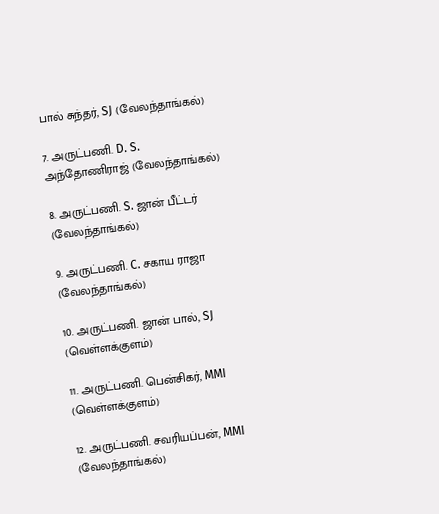பால் சுந்தர், SJ (வேலந்தாங்கல்)

7. அருட்பணி. D. S. அந்தோணிராஜ் (வேலந்தாங்கல்)

8. அருட்பணி. S. ஜான் பீட்டர் (வேலந்தாங்கல்)

9. அருட்பணி. C. சகாய ராஜா (வேலந்தாங்கல்)

10. அருட்பணி. ஜான் பால், SJ (வெள்ளக்குளம்)

11. அருட்பணி. பென்சிகர், MMI (வெள்ளக்குளம்)

12. அருட்பணி. சவரியப்பன், MMI (வேலந்தாங்கல்)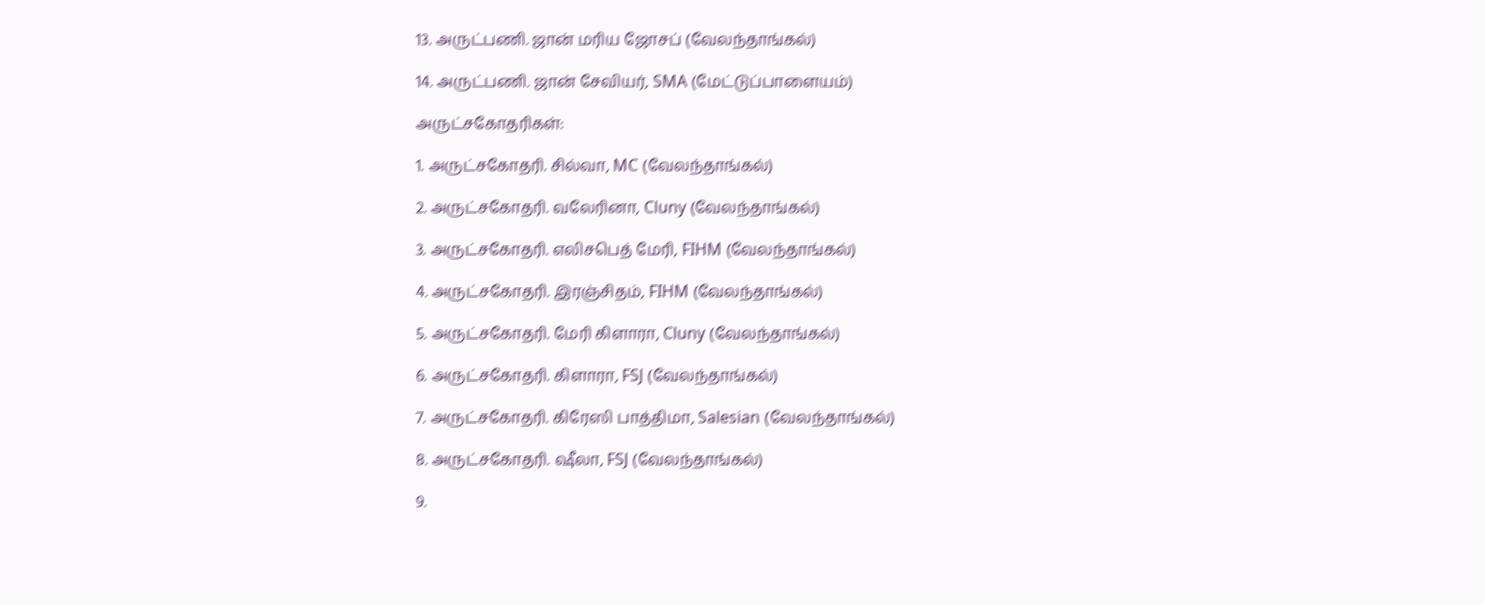13. அருட்பணி. ஜான் மரிய ஜோசப் (வேலந்தாங்கல்)

14. அருட்பணி. ஜான் சேவியர், SMA (மேட்டுப்பாளையம்)

அருட்சகோதரிகள்:

1. அருட்சகோதரி. சில்வா, MC (வேலந்தாங்கல்)

2. அருட்சகோதரி. வலேரினா, Cluny (வேலந்தாங்கல்)

3. அருட்சகோதரி. எலிசபெத் மேரி, FIHM (வேலந்தாங்கல்)

4. அருட்சகோதரி. இரஞ்சிதம், FIHM (வேலந்தாங்கல்)

5. அருட்சகோதரி. மேரி கிளாரா, Cluny (வேலந்தாங்கல்)

6. அருட்சகோதரி. கிளாரா, FSJ (வேலந்தாங்கல்)

7. அருட்சகோதரி. கிரேஸி பாத்திமா, Salesian (வேலந்தாங்கல்)

8. அருட்சகோதரி. ஷீலா, FSJ (வேலந்தாங்கல்)

9.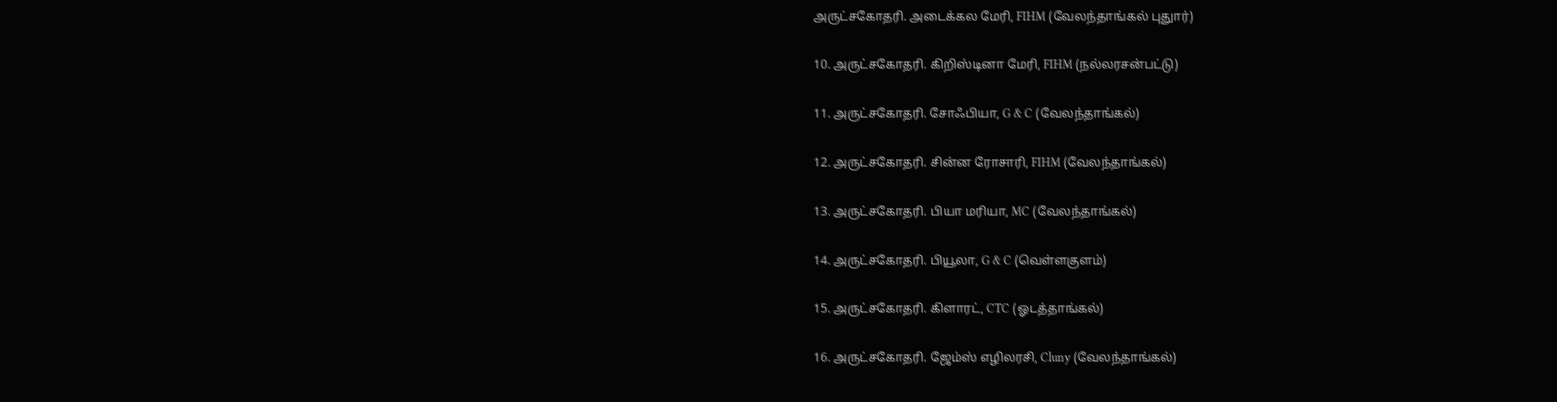அருட்சகோதரி. அடைக்கல மேரி, FIHM (வேலந்தாங்கல் புதுார்)

10. அருட்சகோதரி. கிறிஸ்டினா மேரி, FIHM (நல்லரசன்பட்டு)

11. அருட்சகோதரி. சோஃபியா, G & C (வேலந்தாங்கல்)

12. அருட்சகோதரி. சின்ன ரோசாரி, FIHM (வேலந்தாங்கல்)

13. அருட்சகோதரி. பியா மரியா, MC (வேலந்தாங்கல்)

14. அருட்சகோதரி. பியூலா, G & C (வெள்ளகுளம்)

15. அருட்சகோதரி. கிளாரட், CTC (ஓடத்தாங்கல்)

16. அருட்சகோதரி. ஜேம்ஸ் எழிலரசி, Cluny (வேலந்தாங்கல்)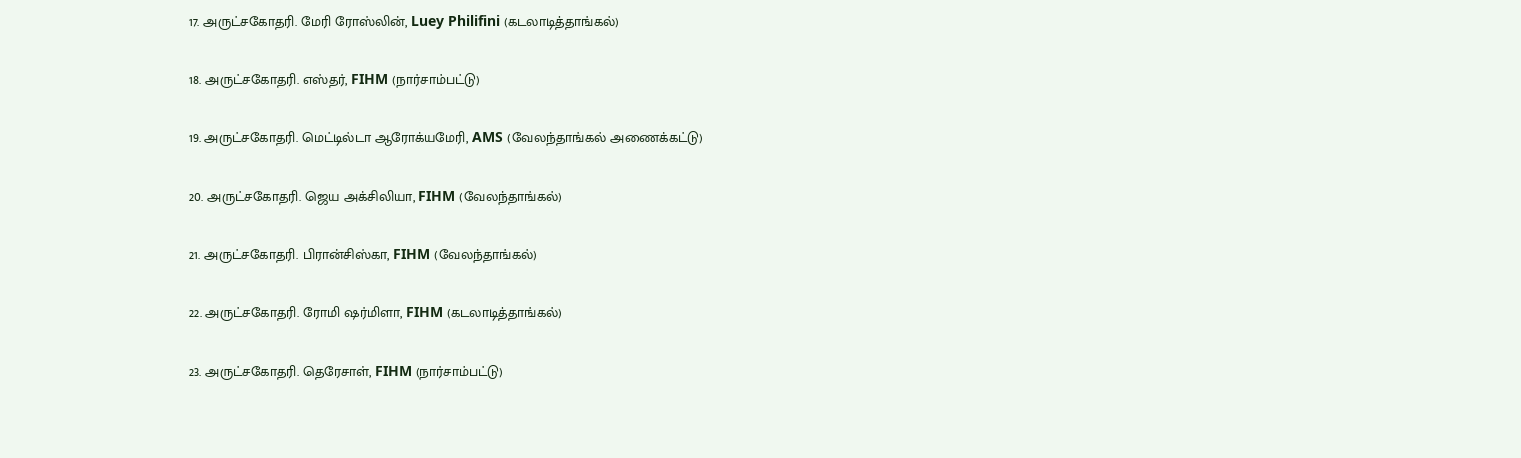17. அருட்சகோதரி. மேரி ரோஸ்லின், Luey Philifini (கடலாடித்தாங்கல்)

18. அருட்சகோதரி. எஸ்தர், FIHM (நார்சாம்பட்டு)

19. அருட்சகோதரி. மெட்டில்டா ஆரோக்யமேரி, AMS (வேலந்தாங்கல் அணைக்கட்டு)

20. அருட்சகோதரி. ஜெய அக்சிலியா, FIHM (வேலந்தாங்கல்)

21. அருட்சகோதரி. பிரான்சிஸ்கா, FIHM (வேலந்தாங்கல்)

22. அருட்சகோதரி. ரோமி ஷர்மிளா, FIHM (கடலாடித்தாங்கல்)

23. அருட்சகோதரி. தெரேசாள், FIHM (நார்சாம்பட்டு)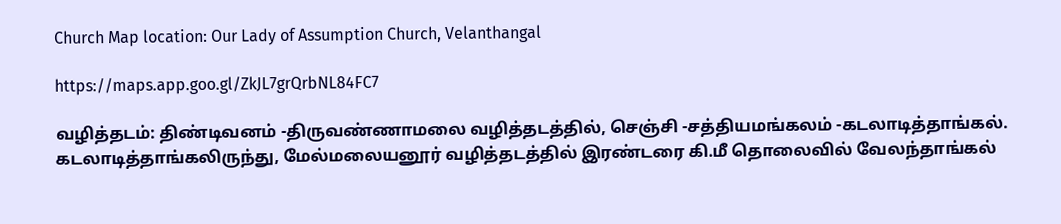Church Map location: Our Lady of Assumption Church, Velanthangal

https://maps.app.goo.gl/ZkJL7grQrbNL84FC7

வழித்தடம்: திண்டிவனம் -திருவண்ணாமலை வழித்தடத்தில், செஞ்சி -சத்தியமங்கலம் -கடலாடித்தாங்கல். கடலாடித்தாங்கலிருந்து, மேல்மலையனூர் வழித்தடத்தில் இரண்டரை கி.மீ தொலைவில் வேலந்தாங்கல்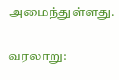அமைந்துள்ளது.

வரலாறு: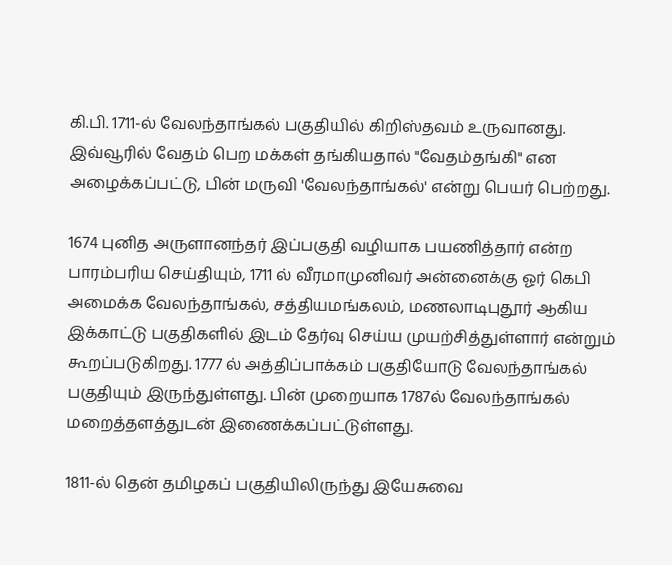கி.பி. 1711-ல் வேலந்தாங்கல் பகுதியில் கிறிஸ்தவம் உருவானது‌. இவ்வூரில் வேதம் பெற மக்கள் தங்கியதால் "வேதம்தங்கி" என அழைக்கப்பட்டு, பின் மருவி 'வேலந்தாங்கல்' என்று பெயர் பெற்றது.

1674 புனித அருளானந்தர் இப்பகுதி வழியாக பயணித்தார் என்ற பாரம்பரிய செய்தியும், 1711 ல் வீரமாமுனிவர் அன்னைக்கு ஓர் கெபி அமைக்க வேலந்தாங்கல், சத்தியமங்கலம், மணலாடிபுதூர் ஆகிய இக்காட்டு பகுதிகளில் இடம் தேர்வு செய்ய முயற்சித்துள்ளார் என்றும் கூறப்படுகிறது. 1777 ல் அத்திப்பாக்கம் பகுதியோடு வேலந்தாங்கல் பகுதியும் இருந்துள்ளது. பின் முறையாக 1787ல் வேலந்தாங்கல் மறைத்தளத்துடன் இணைக்கப்பட்டுள்ளது.

1811-ல் தென் தமிழகப் பகுதியிலிருந்து இயேசுவை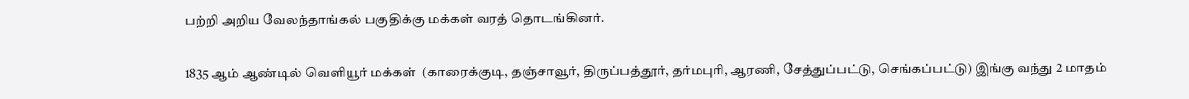பற்றி அறிய வேலந்தாங்கல் பகுதிக்கு மக்கள் வரத் தொடங்கினர்.

1835 ஆம் ஆண்டில் வெளியூர் மக்கள்  (காரைக்குடி, தஞ்சாவூர், திருப்பத்தூர், தர்மபுரி, ஆரணி, சேத்துப்பட்டு, செங்கப்பட்டு) இங்கு வந்து 2 மாதம்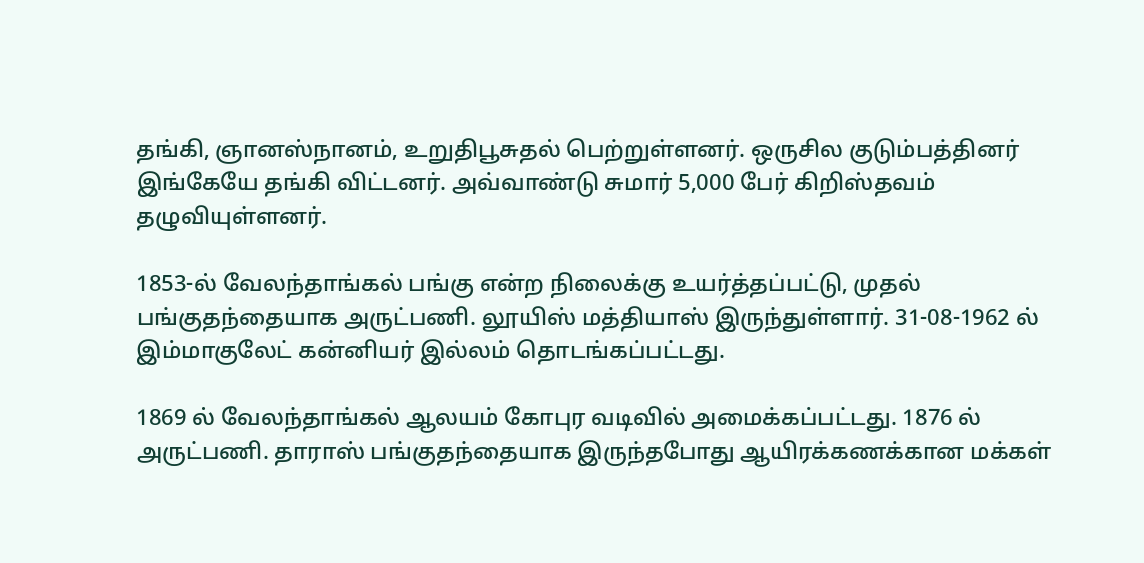தங்கி, ஞானஸ்நானம், உறுதிபூசுதல் பெற்றுள்ளனர். ஒருசில குடும்பத்தினர் இங்கேயே தங்கி விட்டனர். அவ்வாண்டு சுமார் 5,000 பேர் கிறிஸ்தவம் தழுவியுள்ளனர்.

1853-ல் வேலந்தாங்கல் பங்கு என்ற நிலைக்கு உயர்த்தப்பட்டு, முதல் பங்குதந்தையாக அருட்பணி. லூயிஸ் மத்தியாஸ் இருந்துள்ளார். 31-08-1962 ல் இம்மாகுலேட் கன்னியர் இல்லம் தொடங்கப்பட்டது.

1869 ல் வேலந்தாங்கல் ஆலயம் கோபுர வடிவில் அமைக்கப்பட்டது. 1876 ல் அருட்பணி. தாராஸ் பங்குதந்தையாக இருந்தபோது ஆயிரக்கணக்கான மக்கள்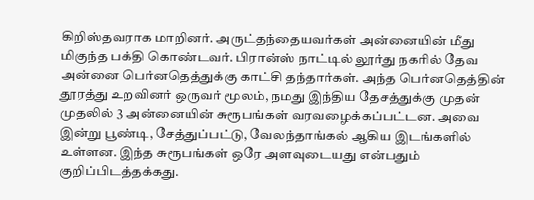கிறிஸ்தவராக மாறினர். அருட்தந்தையவர்கள் அன்னையின் மீது மிகுந்த பக்தி கொண்டவர். பிரான்ஸ் நாட்டில் லூர்து நகரில் தேவ அன்னை பெர்னதெத்துக்கு காட்சி தந்தார்கள். அந்த பெர்னதெத்தின் தூரத்து உறவினர் ஒருவர் மூலம், நமது இந்திய தேசத்துக்கு முதன் முதலில் 3 அன்னையின் சுரூபங்கள் வரவழைக்கப்பட்டன. அவை இன்று பூண்டி, சேத்துப்பட்டு, வேலந்தாங்கல் ஆகிய இடங்களில் உள்ளன. இந்த சுரூபங்கள் ஒரே அளவுடையது என்பதும் குறிப்பிடத்தக்கது.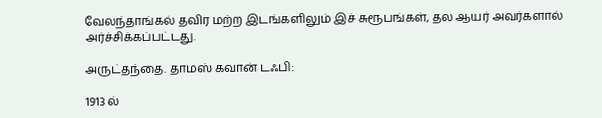வேலந்தாங்கல் தவிர மற்ற இடங்களிலும் இச் சுரூபங்கள், தல ஆயர் அவர்களால் அர்ச்சிக்கப்பட்டது.

அருட்தந்தை. தாமஸ் கவான் டஃபி:

1913 ல்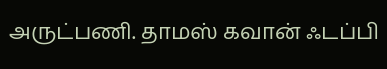அருட்பணி. தாமஸ் கவான் ஃடப்பி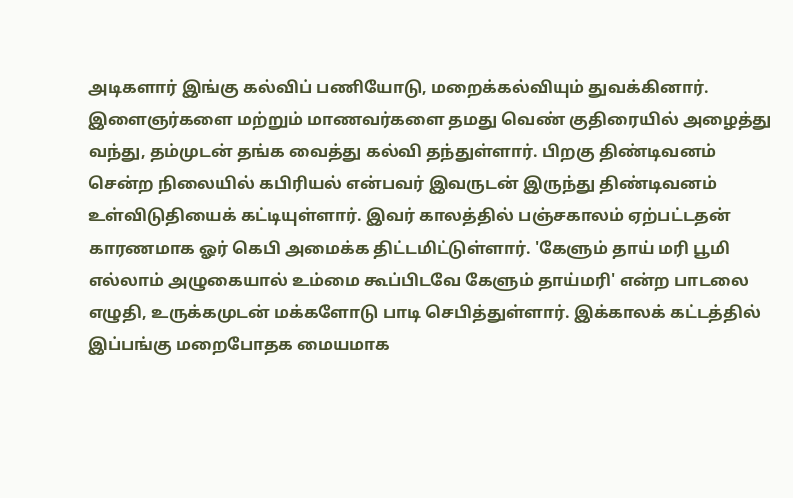அடிகளார் இங்கு கல்விப் பணியோடு, மறைக்கல்வியும் துவக்கினார். இளைஞர்களை மற்றும் மாணவர்களை தமது வெண் குதிரையில் அழைத்து வந்து, தம்முடன் தங்க வைத்து கல்வி தந்துள்ளார். பிறகு திண்டிவனம் சென்ற நிலையில் கபிரியல் என்பவர் இவருடன் இருந்து திண்டிவனம் உள்விடுதியைக் கட்டியுள்ளார். இவர் காலத்தில் பஞ்சகாலம் ஏற்பட்டதன் காரணமாக ஓர் கெபி அமைக்க திட்டமிட்டுள்ளார். 'கேளும் தாய் மரி பூமி எல்லாம் அழுகையால் உம்மை கூப்பிடவே கேளும் தாய்மரி' என்ற பாடலை எழுதி, உருக்கமுடன் மக்களோடு பாடி செபித்துள்ளார். இக்காலக் கட்டத்தில் இப்பங்கு மறைபோதக மையமாக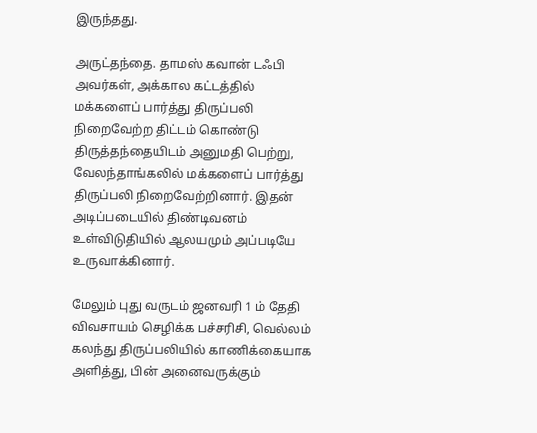இருந்தது.

அருட்தந்தை. தாமஸ் கவான் டஃபி அவர்கள், அக்கால கட்டத்தில் மக்களைப் பார்த்து திருப்பலி நிறைவேற்ற திட்டம் கொண்டு திருத்தந்தையிடம் அனுமதி பெற்று, வேலந்தாங்கலில் மக்களைப் பார்த்து திருப்பலி நிறைவேற்றினார். இதன் அடிப்படையில் திண்டிவனம் உள்விடுதியில் ஆலயமும் அப்படியே உருவாக்கினார்.

மேலும் புது வருடம் ஜனவரி 1 ம் தேதி விவசாயம் செழிக்க பச்சரிசி, வெல்லம் கலந்து திருப்பலியில் காணிக்கையாக அளித்து, பின் அனைவருக்கும்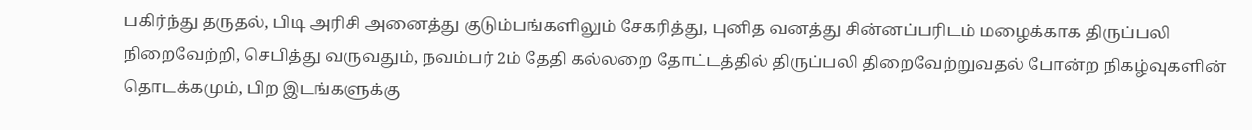பகிர்ந்து தருதல், பிடி அரிசி அனைத்து குடும்பங்களிலும் சேகரித்து, புனித வனத்து சின்னப்பரிடம் மழைக்காக திருப்பலி நிறைவேற்றி, செபித்து வருவதும், நவம்பர் 2ம் தேதி கல்லறை தோட்டத்தில் திருப்பலி திறைவேற்றுவதல் போன்ற நிகழ்வுகளின் தொடக்கமும், பிற இடங்களுக்கு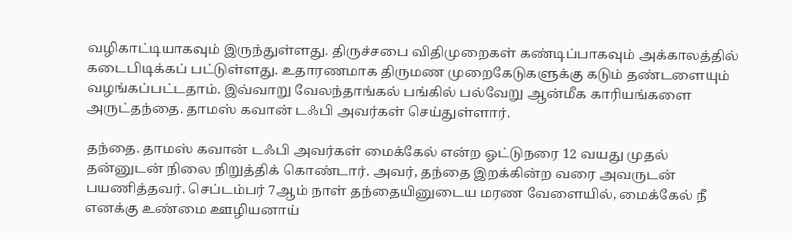வழிகாட்டியாகவும் இருந்துள்ளது. திருச்சபை விதிமுறைகள் கண்டிப்பாகவும் அக்காலத்தில் கடைபிடிக்கப் பட்டுள்ளது. உதாரணமாக திருமண முறைகேடுகளுக்கு கடும் தண்டளையும் வழங்கப்பட்டதாம். இவ்வாறு வேலந்தாங்கல் பங்கில் பல்வேறு ஆன்மீக காரியங்களை அருட்தந்தை. தாமஸ் கவான் டஃபி அவர்கள் செய்துள்ளார்.

தந்தை. தாமஸ் கவான் டஃபி அவர்கள் மைக்கேல் என்ற ஓட்டுநரை 12 வயது முதல் தன்னுடன் நிலை நிறுத்திக் கொண்டார். அவர், தந்தை இறக்கின்ற வரை அவருடன் பயணித்தவர். செப்டம்பர் 7ஆம் நாள் தந்தையினுடைய மரண வேளையில், மைக்கேல் நீ எனக்கு உண்மை ஊழியனாய்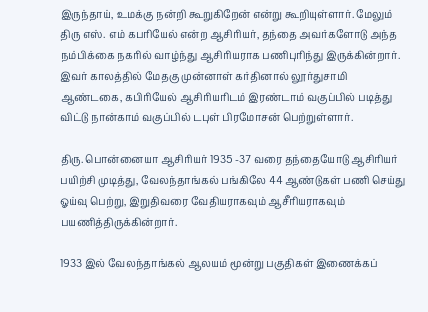இருந்தாய், உமக்கு நன்றி கூறுகிறேன் என்று கூறியுள்ளார். மேலும் திரு எஸ். எம் கபரியேல் என்ற ஆசிரியர், தந்தை அவர்களோடு அந்த நம்பிக்கை நகரில் வாழ்ந்து ஆசிரியராக பணிபுரிந்து இருக்கின்றார். இவர் காலத்தில் மேதகு முன்னாள் கர்தினால் லூர்துசாமி ஆண்டகை, கபிரியேல் ஆசிரியரிடம் இரண்டாம் வகுப்பில் படித்து விட்டு நான்காம் வகுப்பில் டபுள் பிரமோசன் பெற்றுள்ளார்.

திரு. பொன்னையா ஆசிரியர் 1935 -37 வரை தந்தையோடு ஆசிரியர் பயிற்சி முடித்து, வேலந்தாங்கல் பங்கிலே 44 ஆண்டுகள் பணி செய்து ஓய்வு பெற்று, இறுதிவரை வேதியராகவும் ஆசீரியராகவும் பயணித்திருக்கின்றார்.

1933 இல் வேலந்தாங்கல் ஆலயம் மூன்று பகுதிகள் இணைக்கப்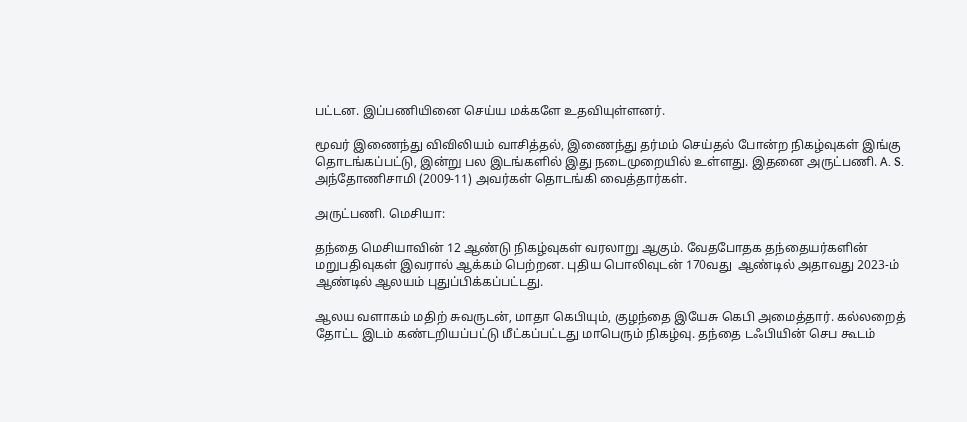பட்டன. இப்பணியினை செய்ய மக்களே உதவியுள்ளனர்.

மூவர் இணைந்து விவிலியம் வாசித்தல், இணைந்து தர்மம் செய்தல் போன்ற நிகழ்வுகள் இங்கு தொடங்கப்பட்டு, இன்று பல இடங்களில் இது நடைமுறையில் உள்ளது. இதனை அருட்பணி. A. S. அந்தோணிசாமி (2009-11) அவர்கள் தொடங்கி வைத்தார்கள்.

அருட்பணி. மெசியா:

தந்தை மெசியாவின் 12 ஆண்டு நிகழ்வுகள் வரலாறு ஆகும். வேதபோதக தந்தையர்களின் மறுபதிவுகள் இவரால் ஆக்கம் பெற்றன. புதிய பொலிவுடன் 170வது  ஆண்டில் அதாவது 2023-ம் ஆண்டில் ஆலயம் புதுப்பிக்கப்பட்டது.

ஆலய வளாகம் மதிற் சுவருடன், மாதா கெபியும், குழந்தை இயேசு கெபி அமைத்தார். கல்லறைத் தோட்ட இடம் கண்டறியப்பட்டு மீட்கப்பட்டது மாபெரும் நிகழ்வு. தந்தை டஃபியின் செப கூடம்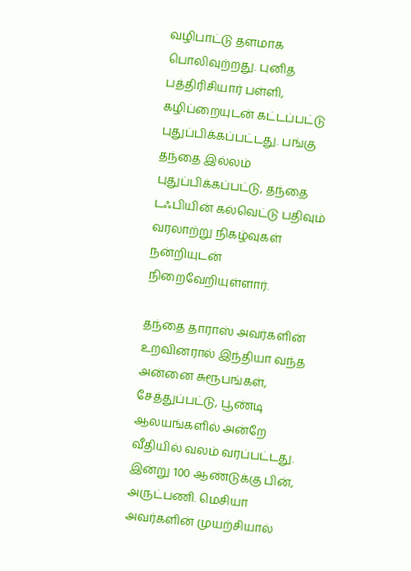வழிபாட்டு தளமாக பொலிவுற்றது. புனித பத்திரிசியார் பள்ளி, கழிப்றையுடன் கட்டப்பட்டு புதுப்பிக்கப்பட்டது. பங்கு தந்தை இல்லம் புதுப்பிக்கப்பட்டு, தந்தை டஃபியின் கல்வெட்டு பதிவும் வரலாற்று நிகழ்வுகள் நன்றியுடன் நிறைவேறியுள்ளார்.

தந்தை தாராஸ் அவர்களின் உறவினரால் இந்தியா வந்த அன்னை சுரூபங்கள், சேத்துப்பட்டு, பூண்டி ஆலயங்களில் அன்றே வீதியில் வலம் வரப்பட்டது. இன்று 100 ஆண்டுக்கு பின், அருட்பணி. மெசியா அவர்களின் முயற்சியால்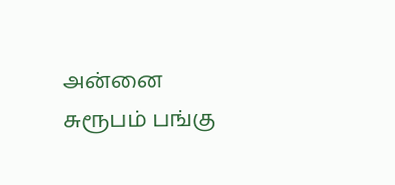அன்னை சுரூபம் பங்கு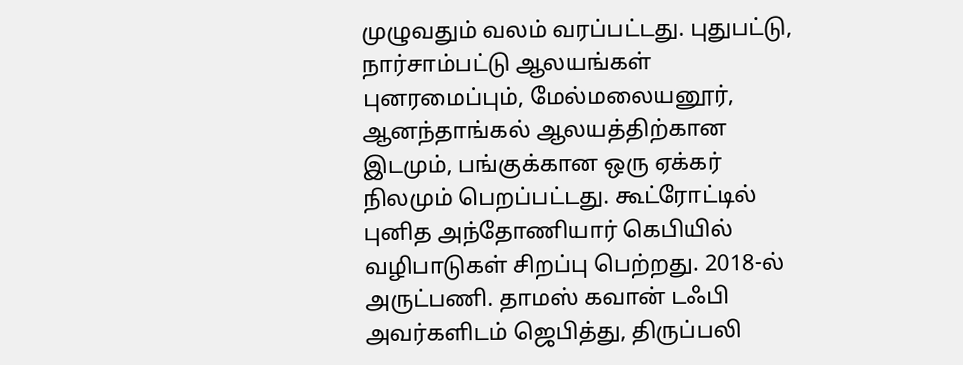முழுவதும் வலம் வரப்பட்டது. புதுபட்டு, நார்சாம்பட்டு ஆலயங்கள் புனரமைப்பும், மேல்மலையனூர், ஆனந்தாங்கல் ஆலயத்திற்கான இடமும், பங்குக்கான ஒரு ஏக்கர் நிலமும் பெறப்பட்டது. கூட்ரோட்டில் புனித அந்தோணியார் கெபியில் வழிபாடுகள் சிறப்பு பெற்றது. 2018-ல் அருட்பணி. தாமஸ் கவான் டஃபி அவர்களிடம் ஜெபித்து, திருப்பலி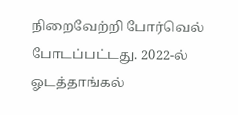நிறைவேற்றி போர்வெல் போடப்பட்டது. 2022-ல் ஓடத்தாங்கல்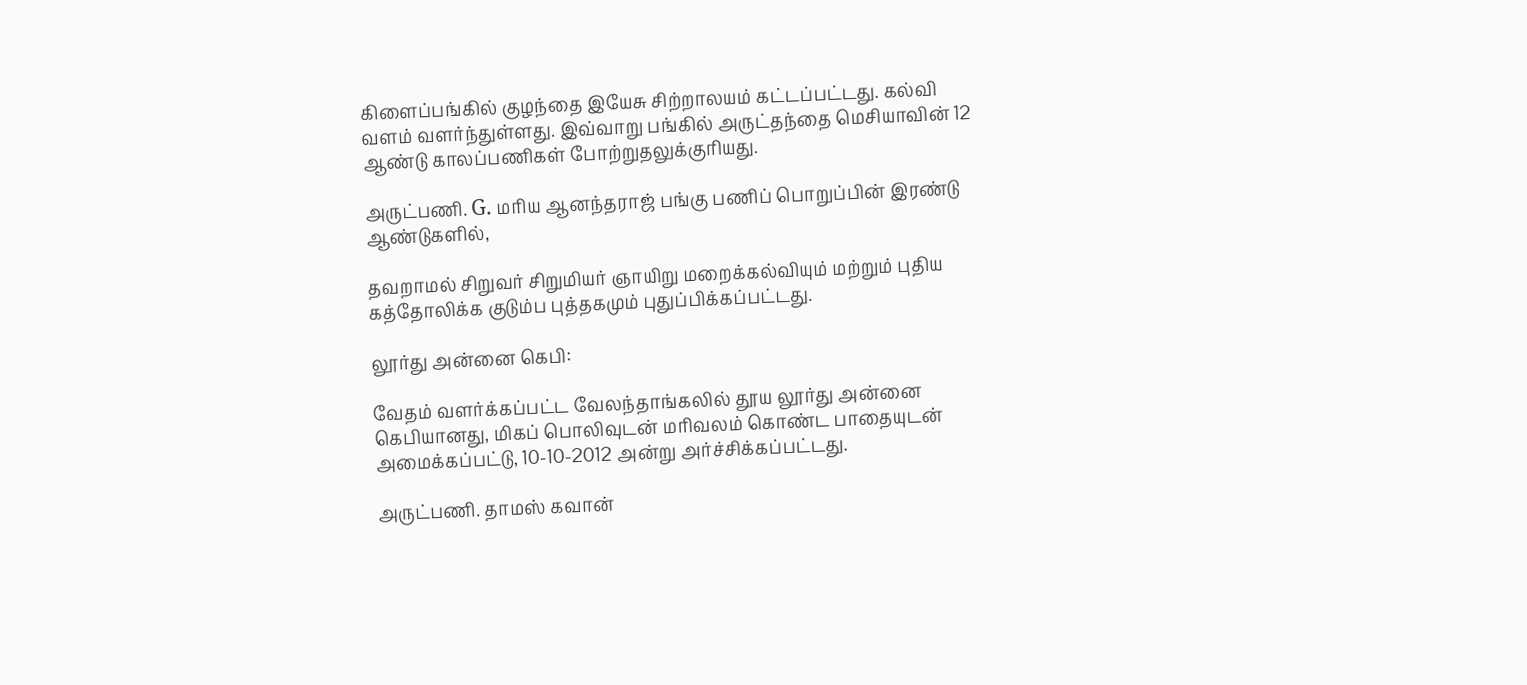கிளைப்பங்கில் குழந்தை இயேசு சிற்றாலயம் கட்டப்பட்டது. கல்வி வளம் வளர்ந்துள்ளது. இவ்வாறு பங்கில் அருட்தந்தை மெசியாவின் 12 ஆண்டு காலப்பணிகள் போற்றுதலுக்குரியது.

அருட்பணி. G. மரிய ஆனந்தராஜ் பங்கு பணிப் பொறுப்பின் இரண்டு ஆண்டுகளில்,

தவறாமல் சிறுவர் சிறுமியர் ஞாயிறு மறைக்கல்வியும் மற்றும் புதிய கத்தோலிக்க குடும்ப புத்தகமும் புதுப்பிக்கப்பட்டது.

லூர்து அன்னை கெபி:

வேதம் வளர்க்கப்பட்ட வேலந்தாங்கலில் தூய லூர்து அன்னை கெபியானது, மிகப் பொலிவுடன் மரிவலம் கொண்ட பாதையுடன் அமைக்கப்பட்டு, 10-10-2012 அன்று அர்ச்சிக்கப்பட்டது.

அருட்பணி. தாமஸ் கவான்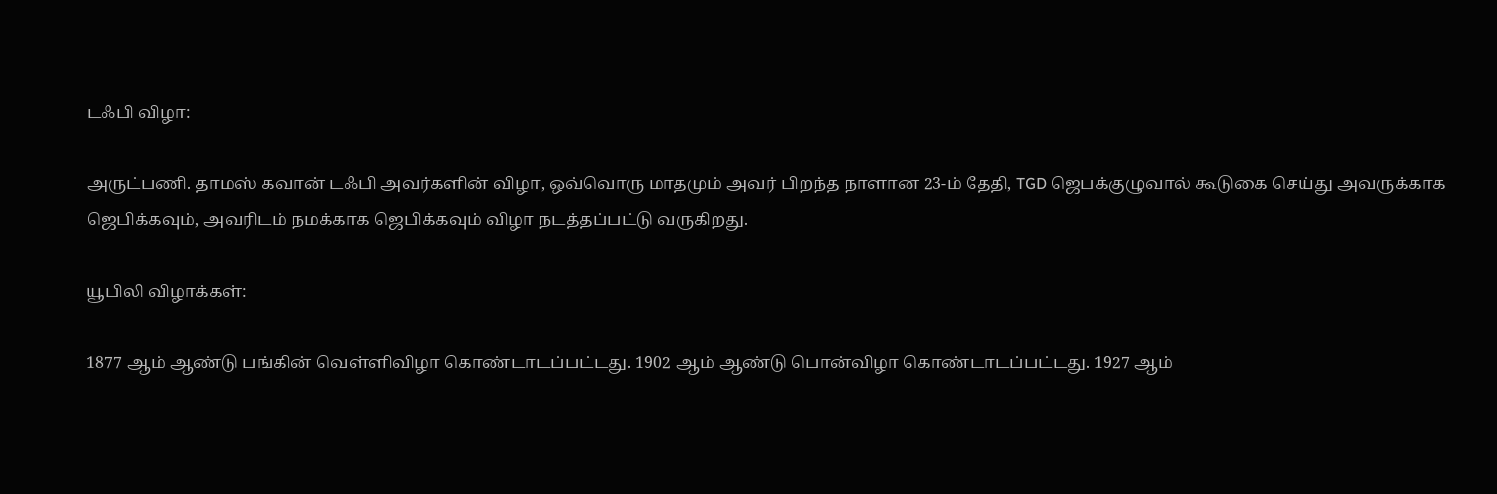டஃபி விழா:

அருட்பணி. தாமஸ் கவான் டஃபி அவர்களின் விழா, ஒவ்வொரு மாதமும் அவர் பிறந்த நாளான 23-ம் தேதி, TGD ஜெபக்குழுவால் கூடுகை செய்து அவருக்காக ஜெபிக்கவும், அவரிடம் நமக்காக ஜெபிக்கவும் விழா நடத்தப்பட்டு வருகிறது.

யூபிலி விழாக்கள்:

1877 ஆம் ஆண்டு பங்கின் வெள்ளிவிழா கொண்டாடப்பட்டது. 1902 ஆம் ஆண்டு பொன்விழா கொண்டாடப்பட்டது. 1927 ஆம்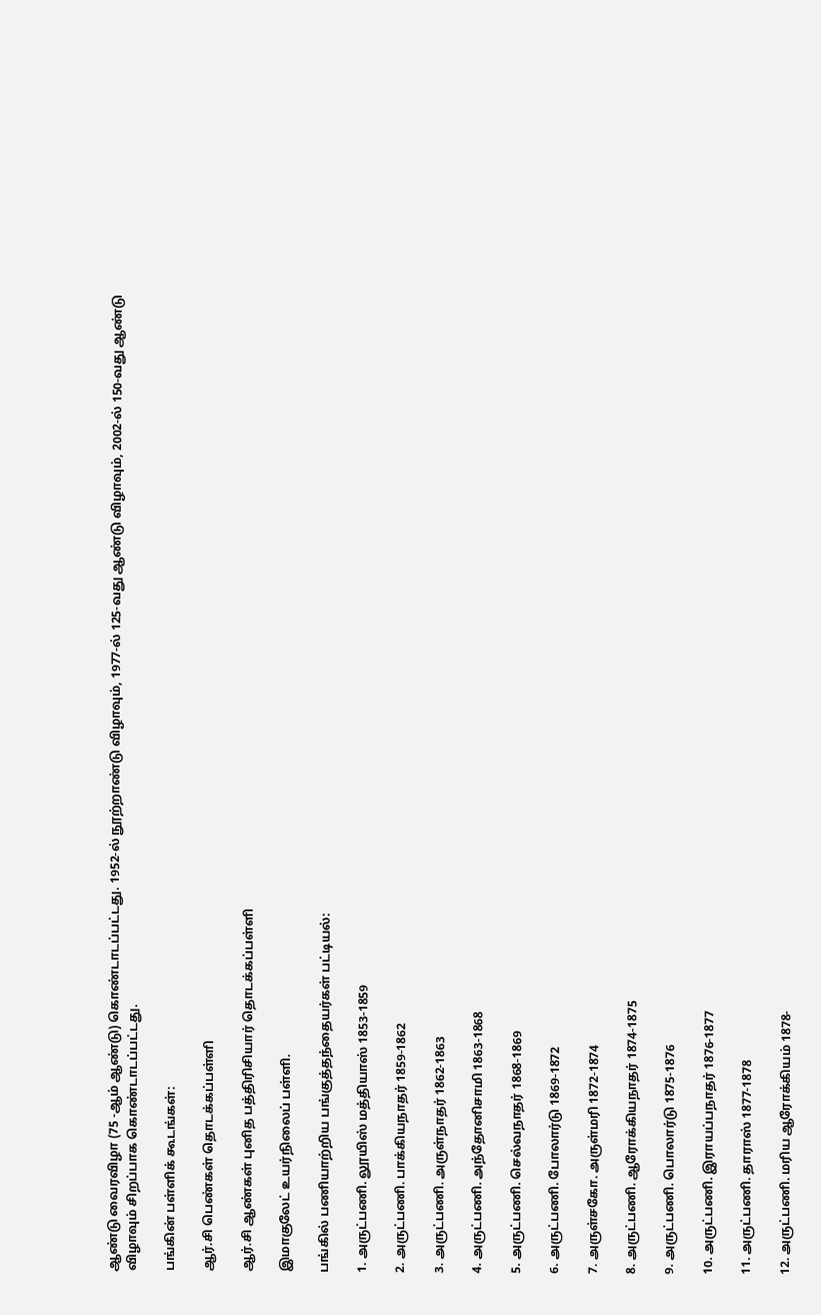ஆண்டு வைரவிழா (75 -ஆம் ஆண்டு) கொண்டாடப்பட்டது. 1952-ல் நூற்றாண்டு விழாவும், 1977-ல் 125-வது ஆண்டு விழாவும், 2002-ல் 150-வது ஆண்டு விழாவும் சிறப்பாக கொண்டாடப்பட்டது.

பங்கின் பள்ளிக் கூடங்கள்:

ஆர்.சி பெண்கள் தொடக்கப்பள்ளி

ஆர்.சி ஆண்கள் புனித பத்திரிசியார் தொடக்கப்பள்ளி

இமாகுலேட் உயர்நிலைப் பள்ளி.

பங்கில் பணியாற்றிய பங்குத்தந்தையர்கள் பட்டியல்:

1. அருட்பணி. லூயிஸ் மத்தியாஸ் 1853-1859

2. அருட்பணி. பாக்கியநாதர் 1859-1862

3. அருட்பணி. அருள்நாதர் 1862-1863

4. அருட்பணி. அந்தோனிசாமி 1863-1868

5. அருட்பணி. செல்வநாதர் 1868-1869

6. அருட்பணி. போலார்டு 1869-1872

7. அருள்சகோ. அருள்மரி 1872-1874

8. அருட்பணி. ஆரோக்கியநாதர் 1874-1875

9. அருட்பணி. பொலார்டு 1875-1876

10. அருட்பணி. இராயப்பநாதர் 1876-1877

11. அருட்பணி. தாராஸ் 1877-1878

12. அருட்பணி. மரிய ஆரோக்கியம் 1878-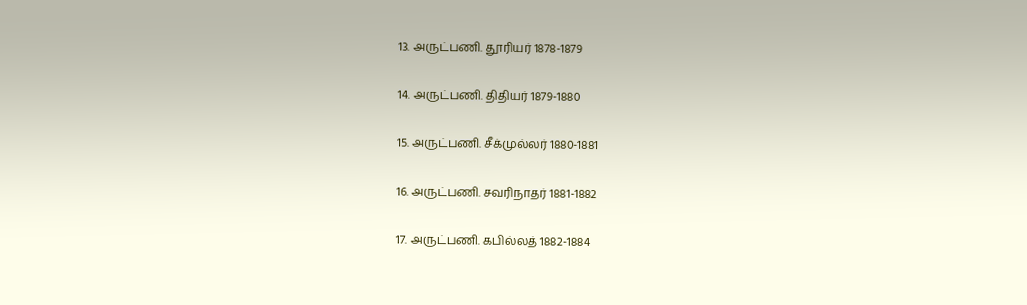13. அருட்பணி. தூரியர் 1878-1879

14. அருட்பணி. திதியர் 1879-1880

15. அருட்பணி. சீக்முல்லர் 1880-1881

16. அருட்பணி. சவரிநாதர் 1881-1882

17. அருட்பணி. கபில்லத் 1882-1884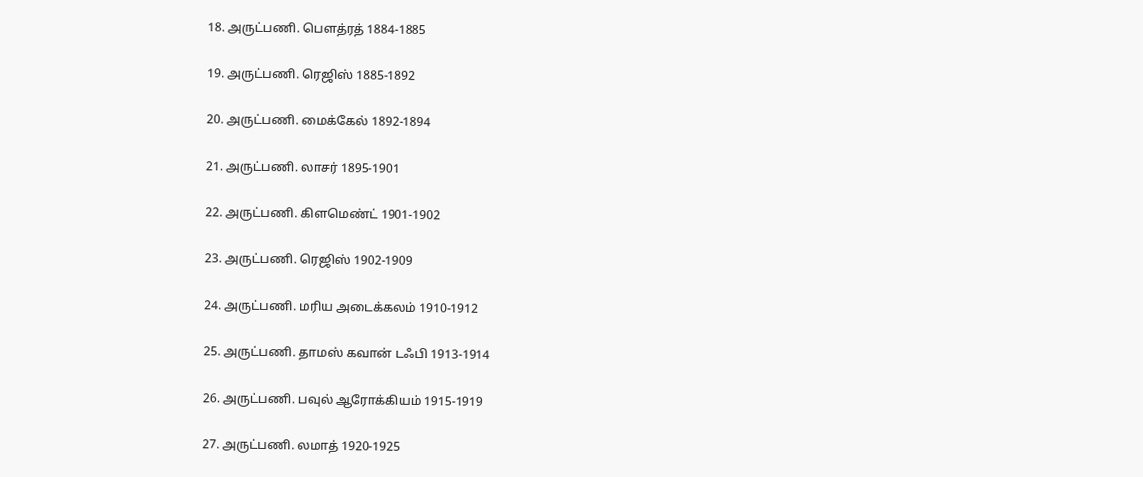18. அருட்பணி. பௌத்ரத் 1884-1885

19. அருட்பணி. ரெஜிஸ் 1885-1892

20. அருட்பணி. மைக்கேல் 1892-1894

21. அருட்பணி. லாசர் 1895-1901

22. அருட்பணி. கிளமெண்ட் 1901-1902

23. அருட்பணி. ரெஜிஸ் 1902-1909

24. அருட்பணி. மரிய அடைக்கலம் 1910-1912

25. அருட்பணி. தாமஸ் கவான் டஃபி 1913-1914

26. அருட்பணி. பவுல் ஆரோக்கியம் 1915-1919

27. அருட்பணி. லமாத் 1920-1925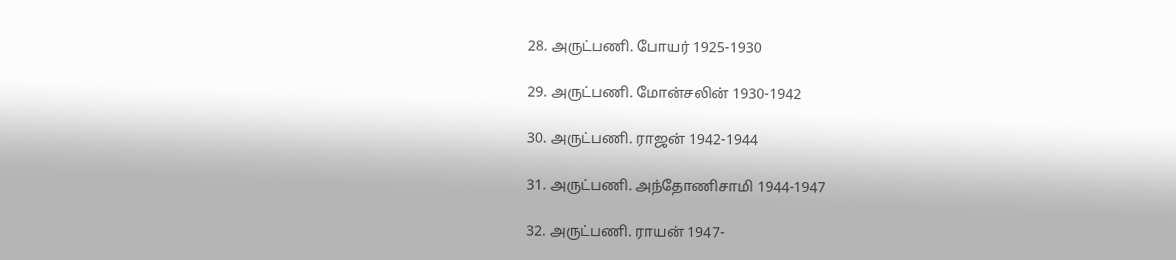28. அருட்பணி. போயர் 1925-1930

29. அருட்பணி. மோன்சலின் 1930-1942

30. அருட்பணி. ராஜன் 1942-1944

31. அருட்பணி. அந்தோணிசாமி 1944-1947

32. அருட்பணி. ராயன் 1947-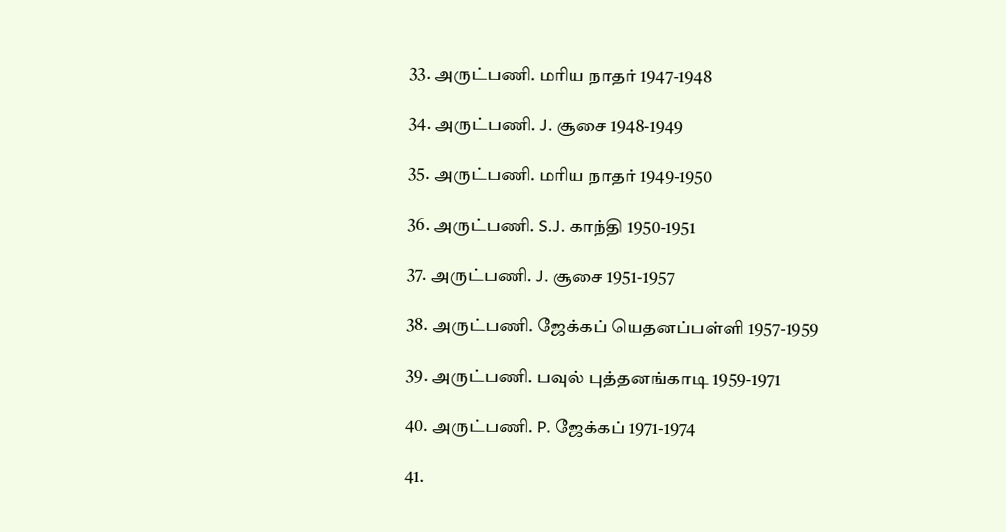33. அருட்பணி. மரிய நாதர் 1947-1948

34. அருட்பணி. J. சூசை 1948-1949

35. அருட்பணி. மரிய நாதர் 1949-1950

36. அருட்பணி. S.J. காந்தி 1950-1951

37. அருட்பணி. J. சூசை 1951-1957

38. அருட்பணி. ஜேக்கப் யெதனப்பள்ளி 1957-1959

39. அருட்பணி. பவுல் புத்தனங்காடி 1959-1971

40. அருட்பணி. P. ஜேக்கப் 1971-1974

41.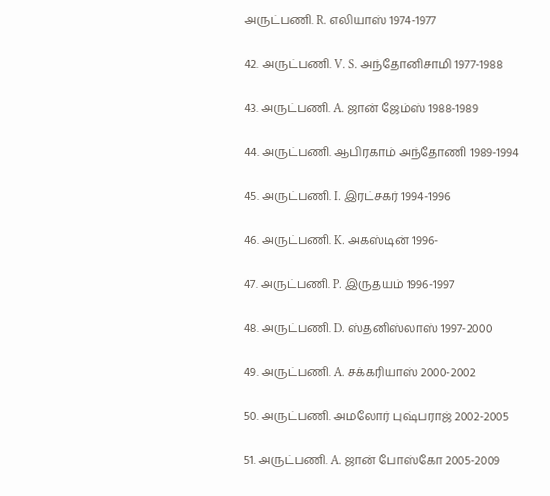அருட்பணி. R. எலியாஸ் 1974-1977

42. அருட்பணி. V. S. அந்தோனிசாமி 1977-1988

43. அருட்பணி. A. ஜான் ஜேம்ஸ் 1988-1989

44. அருட்பணி. ஆபிரகாம் அந்தோணி 1989-1994

45. அருட்பணி. I. இரட்சகர் 1994-1996

46. அருட்பணி. K. அகஸ்டின் 1996-

47. அருட்பணி. P. இருதயம் 1996-1997

48. அருட்பணி. D. ஸ்தனிஸ்லாஸ் 1997-2000

49. அருட்பணி. A. சக்கரியாஸ் 2000-2002

50. அருட்பணி. அமலோர் புஷ்பராஜ் 2002-2005

51. அருட்பணி. A. ஜான் போஸ்கோ 2005-2009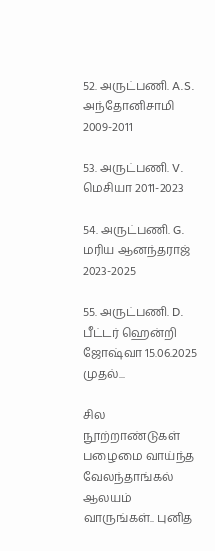52. அருட்பணி. A.S. அந்தோனிசாமி 2009-2011

53. அருட்பணி. V. மெசியா 2011-2023

54. அருட்பணி. G. மரிய ஆனந்தராஜ் 2023-2025

55. அருட்பணி. D. பீட்டர் ஹென்றி ஜோஷ்வா 15.06.2025 முதல்...

சில நூற்றாண்டுகள் பழைமை வாய்ந்த வேலந்தாங்கல் ஆலயம் வாருங்கள்.. புனித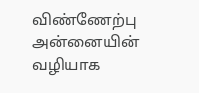விண்ணேற்பு அன்னையின் வழியாக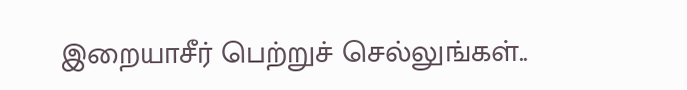இறையாசீர் பெற்றுச் செல்லுங்கள்..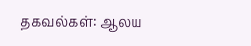தகவல்கள்: ஆலய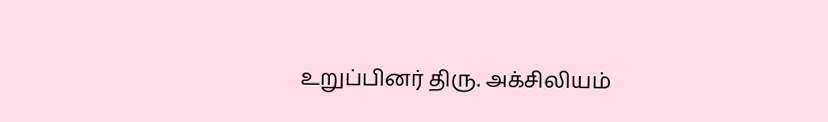உறுப்பினர் திரு. அக்சிலியம்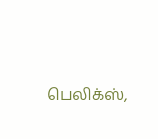பெலிக்ஸ்,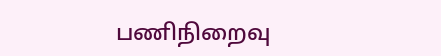பணிநிறைவு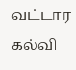வட்டார கல்வி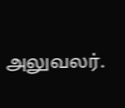அலுவலர்.